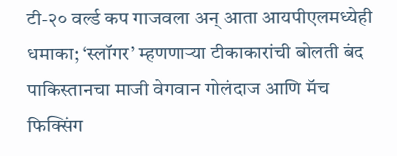टी-२० वर्ल्ड कप गाजवला अन् आता आयपीएलमध्येही धमाका; ‘स्लॉगर’ म्हणणाऱ्या टीकाकारांची बोलती बंद
पाकिस्तानचा माजी वेगवान गोलंदाज आणि मॅच फिक्सिंग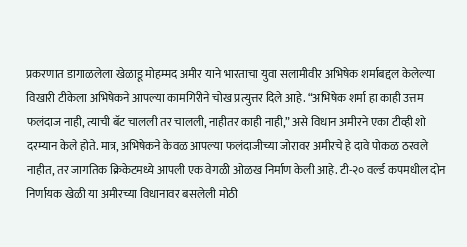प्रकरणात डागाळलेला खेळाडू मोहम्मद अमीर याने भारताचा युवा सलामीवीर अभिषेक शर्माबद्दल केलेल्या विखारी टीकेला अभिषेकने आपल्या कामगिरीने चोख प्रत्युत्तर दिले आहे. “अभिषेक शर्मा हा काही उत्तम फलंदाज नाही, त्याची बॅट चालली तर चालली, नाहीतर काही नाही,” असे विधान अमीरने एका टीव्ही शो दरम्यान केले होते. मात्र, अभिषेकने केवळ आपल्या फलंदाजीच्या जोरावर अमीरचे हे दावे पोकळ ठरवले नाहीत, तर जागतिक क्रिकेटमध्ये आपली एक वेगळी ओळख निर्माण केली आहे. टी-२० वर्ल्ड कपमधील दोन निर्णायक खेळी या अमीरच्या विधानावर बसलेली मोठी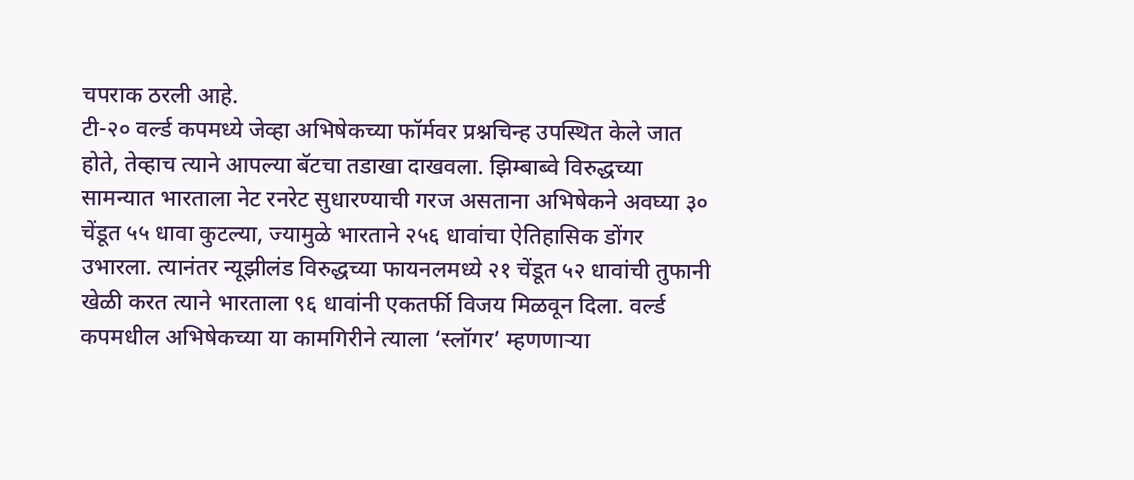चपराक ठरली आहे.
टी-२० वर्ल्ड कपमध्ये जेव्हा अभिषेकच्या फॉर्मवर प्रश्नचिन्ह उपस्थित केले जात होते, तेव्हाच त्याने आपल्या बॅटचा तडाखा दाखवला. झिम्बाब्वे विरुद्धच्या सामन्यात भारताला नेट रनरेट सुधारण्याची गरज असताना अभिषेकने अवघ्या ३० चेंडूत ५५ धावा कुटल्या, ज्यामुळे भारताने २५६ धावांचा ऐतिहासिक डोंगर उभारला. त्यानंतर न्यूझीलंड विरुद्धच्या फायनलमध्ये २१ चेंडूत ५२ धावांची तुफानी खेळी करत त्याने भारताला ९६ धावांनी एकतर्फी विजय मिळवून दिला. वर्ल्ड कपमधील अभिषेकच्या या कामगिरीने त्याला ‘स्लॉगर’ म्हणणाऱ्या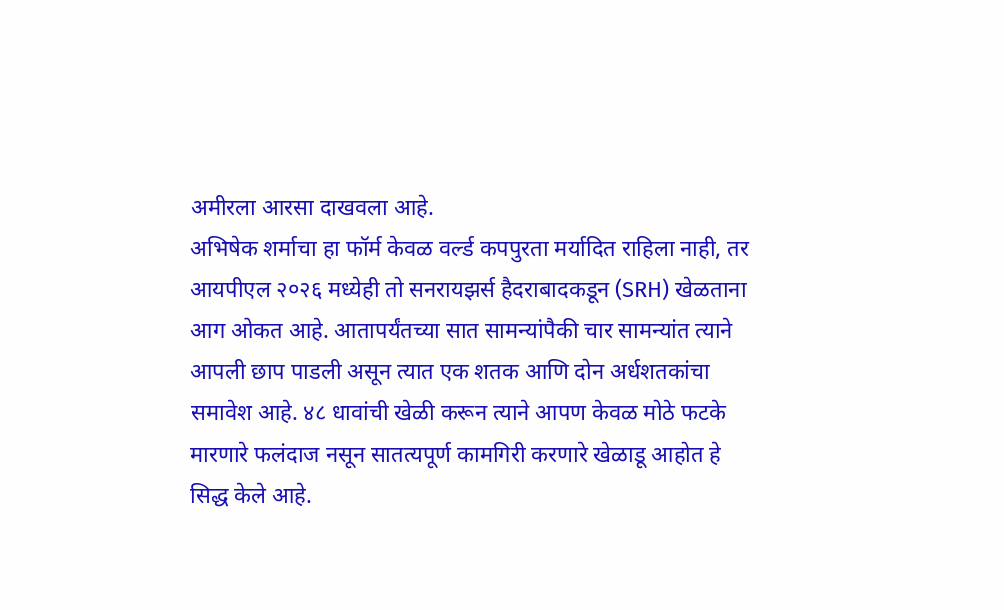अमीरला आरसा दाखवला आहे.
अभिषेक शर्माचा हा फॉर्म केवळ वर्ल्ड कपपुरता मर्यादित राहिला नाही, तर आयपीएल २०२६ मध्येही तो सनरायझर्स हैदराबादकडून (SRH) खेळताना आग ओकत आहे. आतापर्यंतच्या सात सामन्यांपैकी चार सामन्यांत त्याने आपली छाप पाडली असून त्यात एक शतक आणि दोन अर्धशतकांचा समावेश आहे. ४८ धावांची खेळी करून त्याने आपण केवळ मोठे फटके मारणारे फलंदाज नसून सातत्यपूर्ण कामगिरी करणारे खेळाडू आहोत हे सिद्ध केले आहे.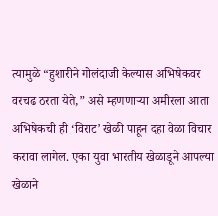त्यामुळे “हुशारीने गोलंदाजी केल्यास अभिषेकवर वरचढ ठरता येते,” असे म्हणणाऱ्या अमीरला आता अभिषेकची ही ‘विराट’ खेळी पाहून दहा वेळा विचार करावा लागेल. एका युवा भारतीय खेळाडूने आपल्या खेळाने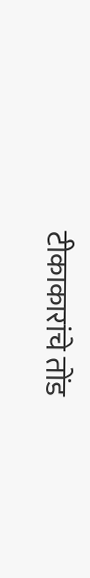टीकाकारांचे तोंड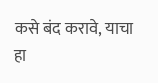कसे बंद करावे, याचा हा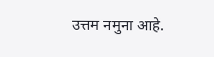उत्तम नमुना आहे.